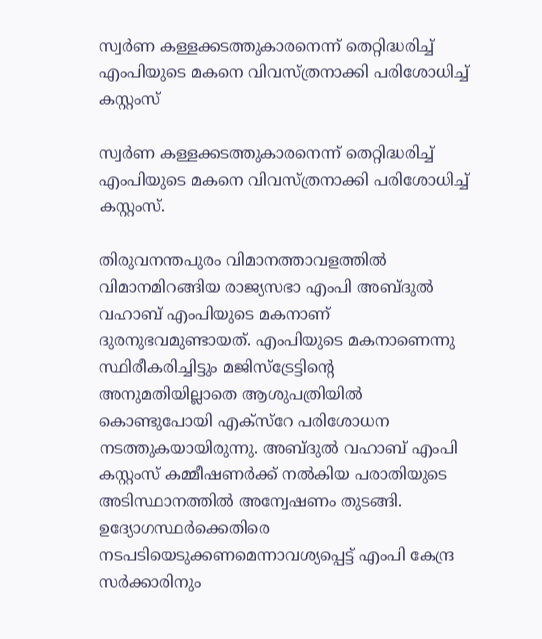സ്വര്‍ണ കള്ളക്കടത്തുകാരനെന്ന് തെറ്റിദ്ധരിച്ച്‌ എംപിയുടെ മകനെ വിവസ്ത്രനാക്കി പരിശോധിച്ച്‌ കസ്റ്റംസ്

സ്വര്‍ണ കള്ളക്കടത്തുകാരനെന്ന് തെറ്റിദ്ധരിച്ച്‌ എംപിയുടെ മകനെ വിവസ്ത്രനാക്കി പരിശോധിച്ച്‌ കസ്റ്റംസ്.

തിരുവനന്തപുരം വിമാനത്താവളത്തില്‍ വിമാനമിറങ്ങിയ രാജ്യസഭാ എംപി അബ്ദുല്‍ വഹാബ് എംപിയുടെ മകനാണ് ദുരനുഭവമുണ്ടായത്. എംപിയുടെ മകനാണെന്നു സ്ഥിരീകരിച്ചിട്ടും മജിസ്ട്രേട്ടിന്റെ അനുമതിയില്ലാതെ ആശുപത്രിയില്‍ കൊണ്ടുപോയി എക്സ്റേ പരിശോധന നടത്തുകയായിരുന്നു. അബ്ദുല്‍ വഹാബ് എംപി കസ്റ്റംസ് കമ്മീഷണര്‍ക്ക് നല്‍കിയ പരാതിയുടെ അടിസ്ഥാനത്തില്‍ അന്വേഷണം തുടങ്ങി. ഉദ്യോഗസ്ഥര്‍ക്കെതിരെ നടപടിയെടുക്കണമെന്നാവശ്യപ്പെട്ട് എംപി കേന്ദ്ര സര്‍ക്കാരിനും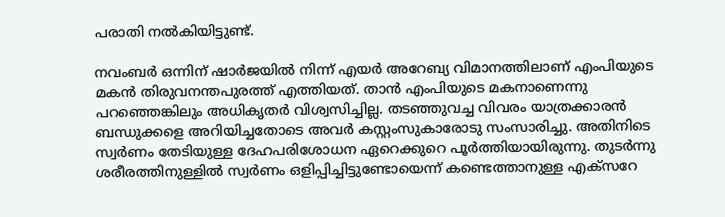പരാതി നല്‍കിയിട്ടുണ്ട്.

നവംബര്‍ ഒന്നിന് ഷാര്‍ജയില്‍ നിന്ന് എയര്‍ അറേബ്യ വിമാനത്തിലാണ് എംപിയുടെ മകന്‍ തിരുവനന്തപുരത്ത് എത്തിയത്. താന്‍ എംപിയുടെ മകനാണെന്നു പറഞ്ഞെങ്കിലും അധികൃതര്‍ വിശ്വസിച്ചില്ല. തടഞ്ഞുവച്ച വിവരം യാത്രക്കാരന്‍ ബന്ധുക്കളെ അറിയിച്ചതോടെ അവര്‍ കസ്റ്റംസുകാരോടു സംസാരിച്ചു. അതിനിടെ സ്വര്‍ണം തേടിയുള്ള ദേഹപരിശോധന ഏറെക്കുറെ പൂര്‍ത്തിയായിരുന്നു. തുടര്‍ന്നു ശരീരത്തിനുള്ളില്‍ സ്വര്‍ണം ഒളിപ്പിച്ചിട്ടുണ്ടോയെന്ന് കണ്ടെത്താനുള്ള എക്സറേ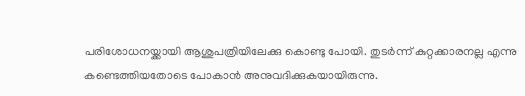പരിശോധനയ്ക്കായി ആശുപത്രിയിലേക്കു കൊണ്ടു പോയി. തുടര്‍ന്ന് കുറ്റക്കാരനല്ല എന്നു കണ്ടെത്തിയതോടെ പോകാന്‍ അനുവദിക്കുകയായിരുന്നു.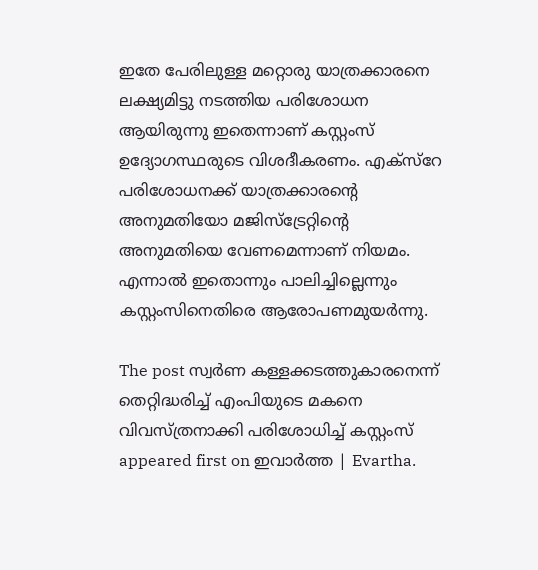ഇതേ പേരിലുള്ള മറ്റൊരു യാത്രക്കാരനെ ലക്ഷ്യമിട്ടു നടത്തിയ പരിശോധന ആയിരുന്നു ഇതെന്നാണ് കസ്റ്റംസ് ഉദ്യോഗസ്ഥരുടെ വിശദീകരണം. എക്സ്റേ പരിശോധനക്ക് യാത്രക്കാരന്റെ അനുമതിയോ മജിസ്ട്രേറ്റിന്റെ അനുമതിയെ വേണമെന്നാണ് നിയമം. എന്നാല്‍ ഇതൊന്നും പാലിച്ചില്ലെന്നും കസ്റ്റംസിനെതിരെ ആരോപണമുയര്‍ന്നു.

The post സ്വര്‍ണ കള്ളക്കടത്തുകാരനെന്ന് തെറ്റിദ്ധരിച്ച്‌ എംപിയുടെ മകനെ വിവസ്ത്രനാക്കി പരിശോധിച്ച്‌ കസ്റ്റംസ് appeared first on ഇവാർത്ത | Evartha.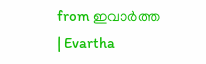from ഇവാർത്ത | Evartha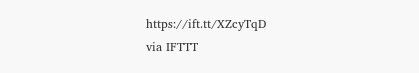https://ift.tt/XZcyTqD
via IFTTT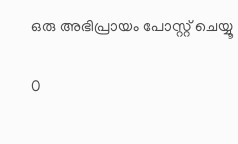ഒരു അഭിപ്രായം പോസ്റ്റ് ചെയ്യൂ

0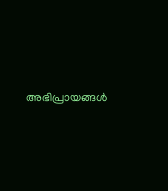അഭിപ്രായങ്ങള്‍